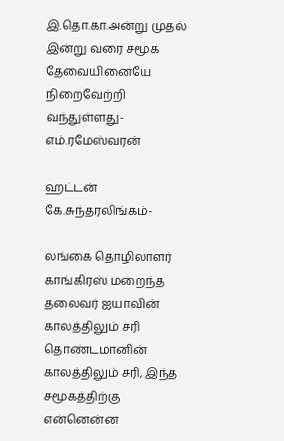இ.தொ.கா.அன்று முதல் இன்று வரை சமூக தேவையினையே நிறைவேற்றி வந்துள்ளது- எம்.ரமேஸ்வரன்

ஹட்டன் கே.சுந்தரலிங்கம்-

லங்கை தொழிலாளர் காங்கிரஸ் மறைந்த தலைவர் ஐயாவின் காலத்திலும் சரி தொண்டமானின் காலத்திலும் சரி, இந்த சமூகத்திற்கு என்னென்ன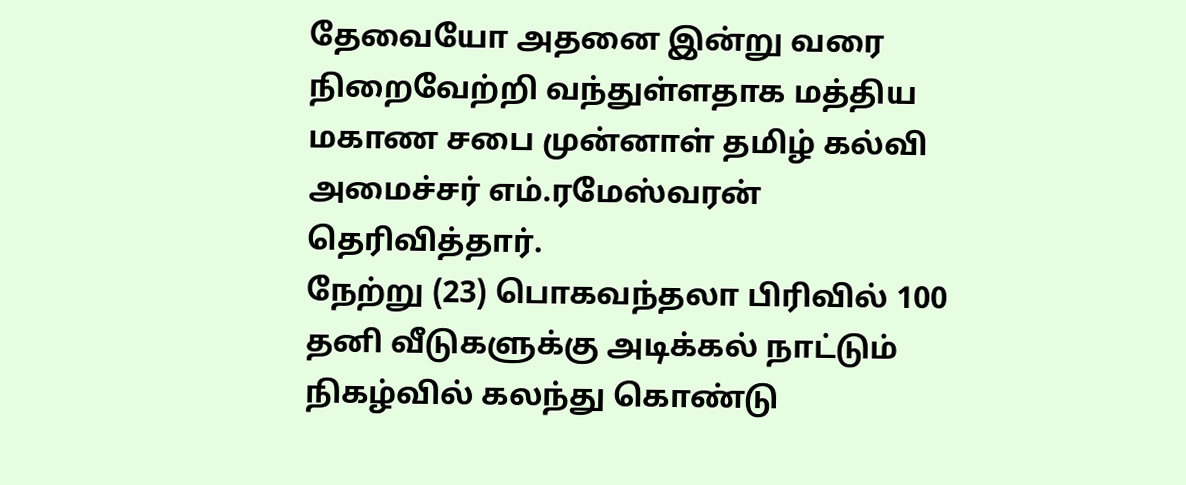தேவையோ அதனை இன்று வரை நிறைவேற்றி வந்துள்ளதாக மத்திய மகாண சபை முன்னாள் தமிழ் கல்வி அமைச்சர் எம்.ரமேஸ்வரன் தெரிவித்தார்.
நேற்று (23) பொகவந்தலா பிரிவில் 100 தனி வீடுகளுக்கு அடிக்கல் நாட்டும் நிகழ்வில் கலந்து கொண்டு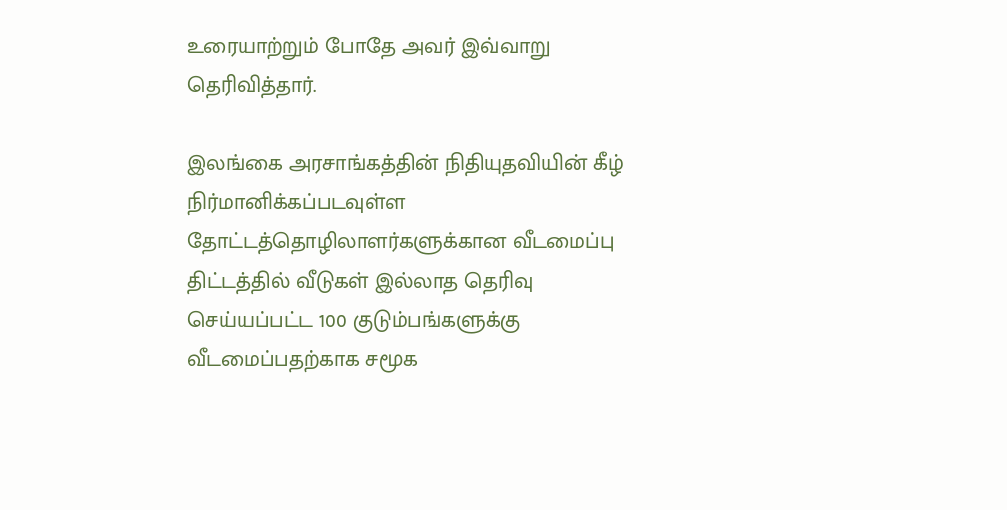உரையாற்றும் போதே அவர் இவ்வாறு தெரிவித்தார்.

இலங்கை அரசாங்கத்தின் நிதியுதவியின் கீழ் நிர்மானிக்கப்படவுள்ள தோட்டத்தொழிலாளர்களுக்கான வீடமைப்பு திட்டத்தில் வீடுகள் இல்லாத தெரிவு செய்யப்பட்ட 100 குடும்பங்களுக்கு வீடமைப்பதற்காக சமூக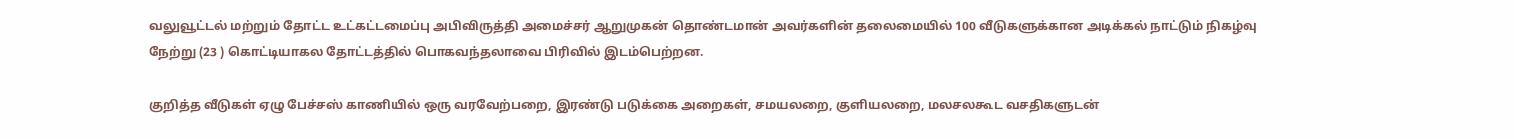வலுவூட்டல் மற்றும் தோட்ட உட்கட்டமைப்பு அபிவிருத்தி அமைச்சர் ஆறுமுகன் தொண்டமான் அவர்களின் தலைமையில் 100 வீடுகளுக்கான அடிக்கல் நாட்டும் நிகழ்வு நேற்று (23 ) கொட்டியாகல தோட்டத்தில் பொகவந்தலாவை பிரிவில் இடம்பெற்றன.

குறித்த வீடுகள் ஏழு பேச்சஸ் காணியில் ஒரு வரவேற்பறை, இரண்டு படுக்கை அறைகள், சமயலறை, குளியலறை, மலசலகூட வசதிகளுடன்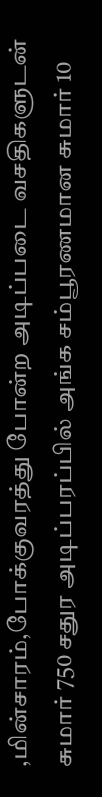,மின்சாரம்,போக்குவரத்து போன்ற அடிப்படை வசதிகளுடன் சுமார் 750 சதுர அடிப்பரப்பில் அங்க சம்பூரணமான சுமார் 10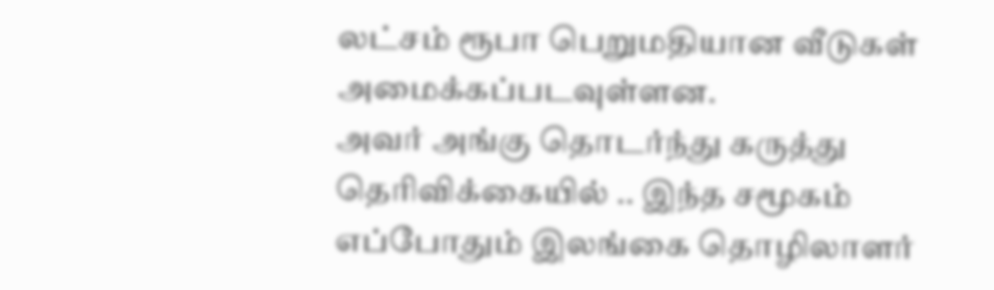லட்சம் ரூபா பெறுமதியான வீடுகள் அமைக்கப்படவுள்ளன.
அவர் அங்கு தொடர்ந்து கருத்து தெரிவிக்கையில் .. இந்த சமூகம் எப்போதும் இலங்கை தொழிலாளர்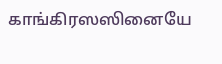காங்கிரஸஸினையே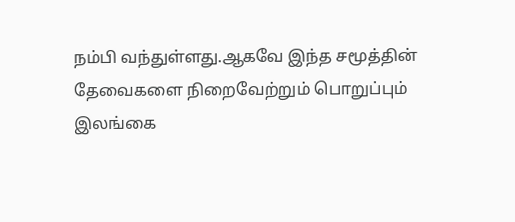நம்பி வந்துள்ளது.ஆகவே இந்த சமூத்தின் தேவைகளை நிறைவேற்றும் பொறுப்பும் இலங்கை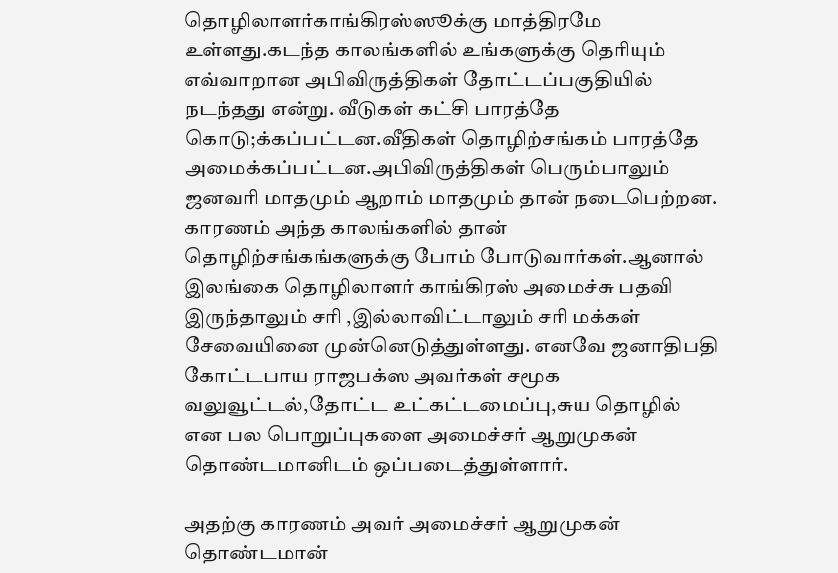தொழிலாளர்காங்கிரஸ்ஸூக்கு மாத்திரமே உள்ளது.கடந்த காலங்களில் உங்களுக்கு தெரியும் எவ்வாறான அபிவிருத்திகள் தோட்டப்பகுதியில் நடந்தது என்று. வீடுகள் கட்சி பாரத்தே கொடு;க்கப்பட்டன.வீதிகள் தொழிற்சங்கம் பாரத்தே அமைக்கப்பட்டன.அபிவிருத்திகள் பெரும்பாலும் ஜனவரி மாதமும் ஆறாம் மாதமும் தான் நடைபெற்றன. காரணம் அந்த காலங்களில் தான் தொழிற்சங்கங்களுக்கு போம் போடுவார்கள்.ஆனால் இலங்கை தொழிலாளர் காங்கிரஸ் அமைச்சு பதவி இருந்தாலும் சரி ,இல்லாவிட்டாலும் சரி மக்கள் சேவையினை முன்னெடுத்துள்ளது. எனவே ஜனாதிபதி கோட்டபாய ராஜபக்ஸ அவர்கள் சமூக வலுவூட்டல்,தோட்ட உட்கட்டமைப்பு,சுய தொழில் என பல பொறுப்புகளை அமைச்சர் ஆறுமுகன் தொண்டமானிடம் ஒப்படைத்துள்ளார்.

அதற்கு காரணம் அவர் அமைச்சர் ஆறுமுகன் தொண்டமான்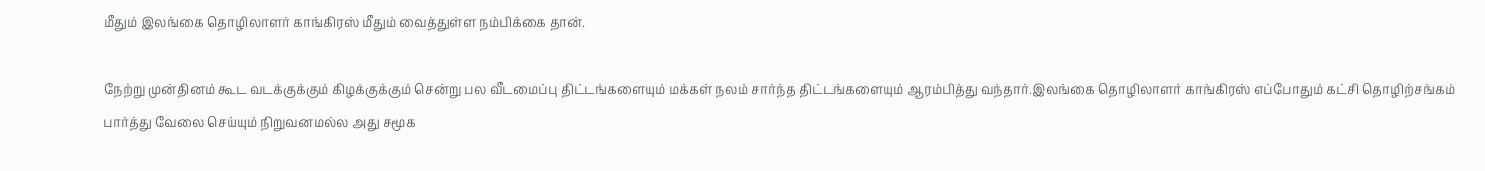மீதும் இலங்கை தொழிலாளர் காங்கிரஸ் மீதும் வைத்துள்ள நம்பிக்கை தான்.

நேற்று முன்தினம் கூட வடக்குக்கும் கிழக்குக்கும் சென்று பல வீடமைப்பு திட்டங்களையும் மக்கள் நலம் சார்ந்த திட்டங்களையும் ஆரம்பித்து வந்தார்.இலங்கை தொழிலாளர் காங்கிரஸ் எப்போதும் கட்சி தொழிற்சங்கம் பார்த்து வேலை செய்யும் நிறுவனமல்ல அது சமூக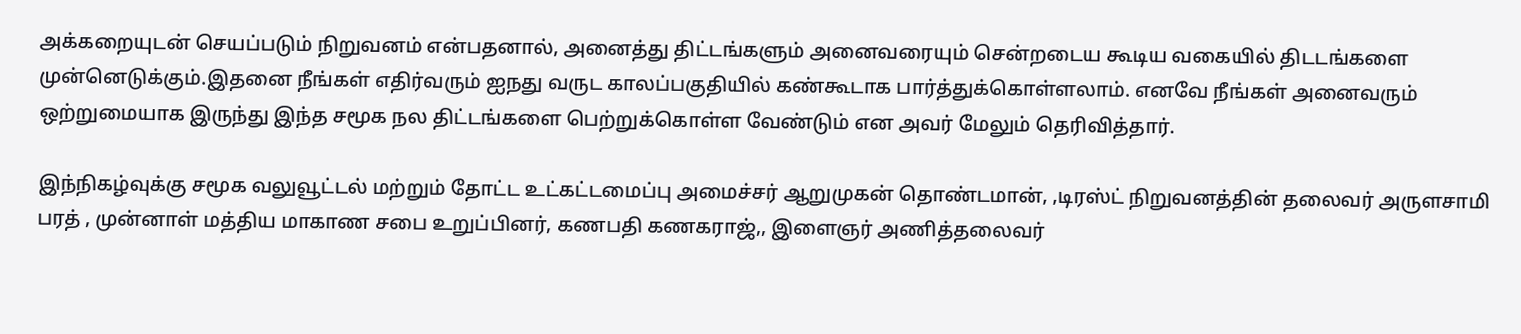அக்கறையுடன் செயப்படும் நிறுவனம் என்பதனால், அனைத்து திட்டங்களும் அனைவரையும் சென்றடைய கூடிய வகையில் திடடங்களை முன்னெடுக்கும்.இதனை நீங்கள் எதிர்வரும் ஐநது வருட காலப்பகுதியில் கண்கூடாக பார்த்துக்கொள்ளலாம். எனவே நீங்கள் அனைவரும் ஒற்றுமையாக இருந்து இந்த சமூக நல திட்டங்களை பெற்றுக்கொள்ள வேண்டும் என அவர் மேலும் தெரிவித்தார்.

இந்நிகழ்வுக்கு சமூக வலுவூட்டல் மற்றும் தோட்ட உட்கட்டமைப்பு அமைச்சர் ஆறுமுகன் தொண்டமான், ,டிரஸ்ட் நிறுவனத்தின் தலைவர் அருளசாமி பரத் , முன்னாள் மத்திய மாகாண சபை உறுப்பினர், கணபதி கணகராஜ்,, இளைஞர் அணித்தலைவர்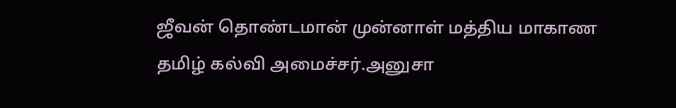ஜீவன் தொண்டமான் முன்னாள் மத்திய மாகாண தமிழ் கல்வி அமைச்சர்.அனுசா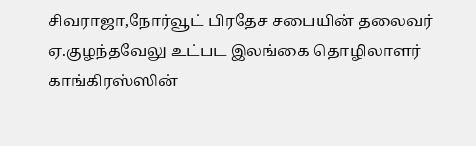சிவராஜா,நோர்வூட் பிரதேச சபையின் தலைவர் ஏ.குழந்தவேலு உட்பட இலங்கை தொழிலாளர் காங்கிரஸ்ஸின்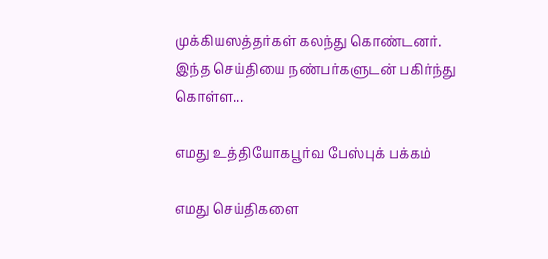முக்கியஸத்தர்கள் கலந்து கொண்டனர்.
இந்த செய்தியை நண்பர்களுடன் பகிர்ந்து கொள்ள...

எமது உத்தியோகபூர்வ பேஸ்புக் பக்கம்

எமது செய்திகளை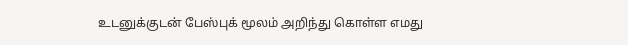உடனுக்குடன் பேஸ்புக் மூலம் அறிந்து கொள்ள எமது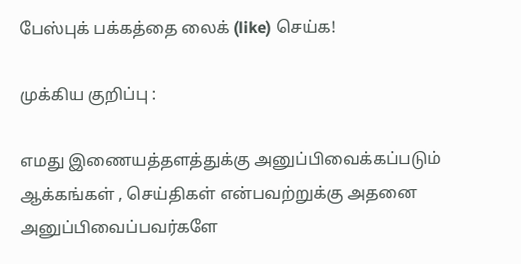பேஸ்புக் பக்கத்தை லைக் (like) செய்க!

முக்கிய குறிப்பு :

எமது இணையத்தளத்துக்கு அனுப்பிவைக்கப்படும் ஆக்கங்கள் , செய்திகள் என்பவற்றுக்கு அதனை அனுப்பிவைப்பவர்களே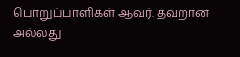பொறுப்பாளிகள் ஆவர். தவறான அல்லது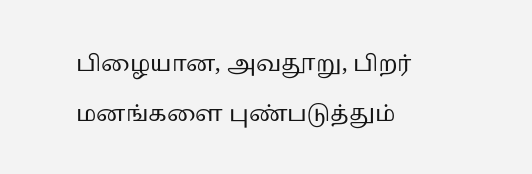பிழையான, அவதூறு, பிறர் மனங்களை புண்படுத்தும்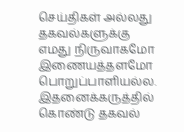செய்திகள் அல்லது தகவல்களுக்கு எமது நிருவாகமோ இணையத்தளமோ பொறுப்பாளியல்ல. இதனைக்கருத்தில் கொண்டு தகவல்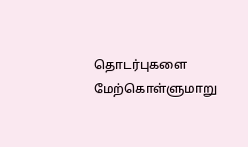தொடர்புகளை மேற்கொள்ளுமாறு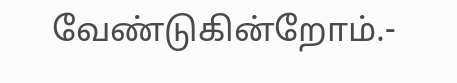வேண்டுகின்றோம்.-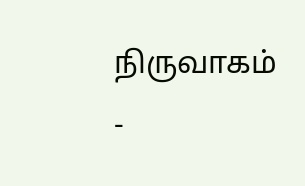நிருவாகம் -